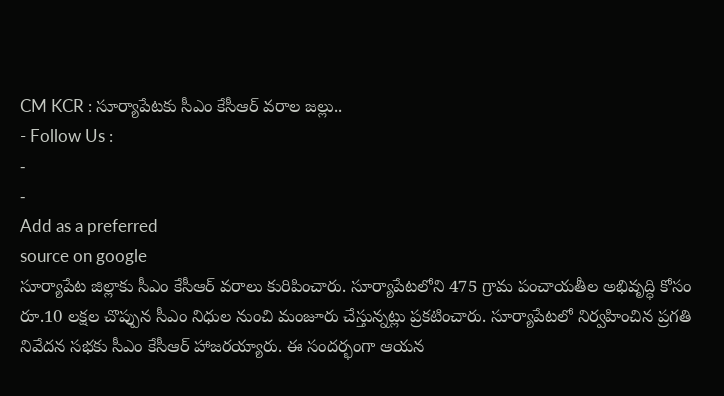CM KCR : సూర్యాపేటకు సీఎం కేసీఆర్ వరాల జల్లు..
- Follow Us :
-
-
Add as a preferred
source on google
సూర్యాపేట జిల్లాకు సీఎం కేసీఆర్ వరాలు కురిపించారు. సూర్యాపేటలోని 475 గ్రామ పంచాయతీల అభివృద్ధి కోసం రూ.10 లక్షల చొప్పున సీఎం నిధుల నుంచి మంజూరు చేస్తున్నట్లు ప్రకటించారు. సూర్యాపేటలో నిర్వహించిన ప్రగతి నివేదన సభకు సీఎం కేసీఆర్ హాజరయ్యారు. ఈ సందర్భంగా ఆయన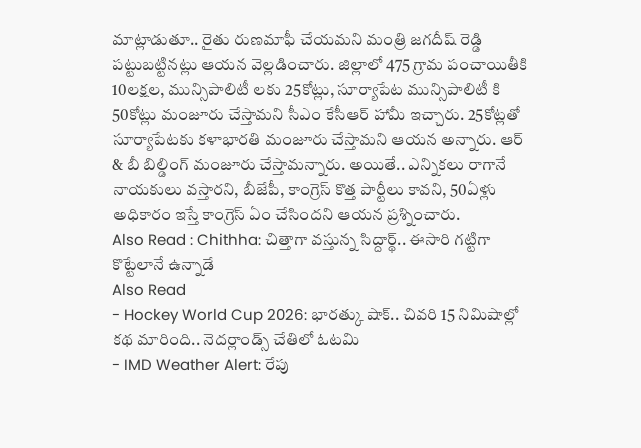మాట్లాడుతూ.. రైతు రుణమాఫీ చేయమని మంత్రి జగదీష్ రెడ్డి పట్టుబట్టినట్లు ఆయన వెల్లడించారు. జిల్లాలో 475 గ్రామ పంచాయితీకి 10లక్షల, మున్సిపాలిటీ లకు 25కోట్లు, సూర్యాపేట మున్సిపాలిటీ కి 50కోట్లు మంజూరు చేస్తామని సీఎం కేసీఆర్ హామీ ఇచ్చారు. 25కోట్లతో సూర్యాపేటకు కళాభారతి మంజూరు చేస్తామని ఆయన అన్నారు. ఆర్ & బీ బిల్డింగ్ మంజూరు చేస్తామన్నారు. అయితే.. ఎన్నికలు రాగానే నాయకులు వస్తారని, బీజేపీ, కాంగ్రెస్ కొత్త పార్టీలు కావని, 50ఏళ్లు అధికారం ఇస్తే కాంగ్రెస్ ఏం చేసిందని ఆయన ప్రశ్నించారు.
Also Read : Chithha: చిత్తాగా వస్తున్న సిద్దార్థ్.. ఈసారి గట్టిగా కొట్టేలానే ఉన్నాడే
Also Read
- Hockey World Cup 2026: భారత్కు షాక్.. చివరి 15 నిమిషాల్లో కథ మారింది.. నెదర్లాండ్స్ చేతిలో ఓటమి
- IMD Weather Alert: రేపు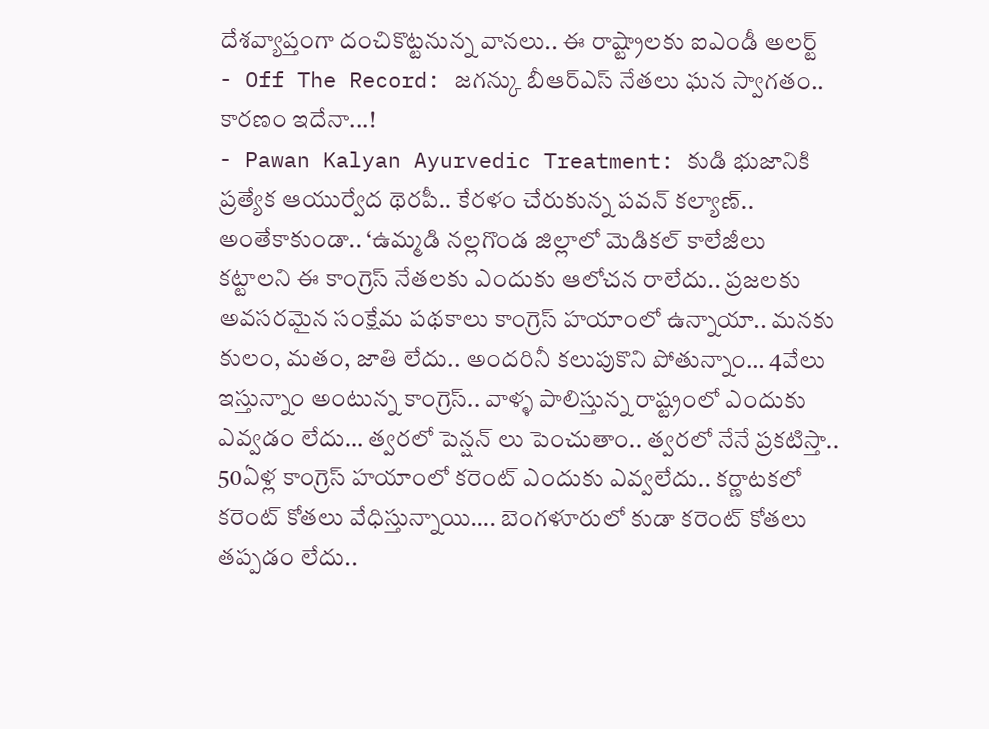దేశవ్యాప్తంగా దంచికొట్టనున్న వానలు.. ఈ రాష్ట్రాలకు ఐఎండీ అలర్ట్
- Off The Record: జగన్కు బీఆర్ఎస్ నేతలు ఘన స్వాగతం.. కారణం ఇదేనా...!
- Pawan Kalyan Ayurvedic Treatment: కుడి భుజానికి ప్రత్యేక ఆయుర్వేద థెరపీ.. కేరళం చేరుకున్న పవన్ కల్యాణ్..
అంతేకాకుండా.. ‘ఉమ్మడి నల్లగొండ జిల్లాలో మెడికల్ కాలేజీలు కట్టాలని ఈ కాంగ్రెస్ నేతలకు ఎందుకు ఆలోచన రాలేదు.. ప్రజలకు అవసరమైన సంక్షేమ పథకాలు కాంగ్రెస్ హయాంలో ఉన్నాయా.. మనకు కులం, మతం, జాతి లేదు.. అందరినీ కలుపుకొని పోతున్నాం… 4వేలు ఇస్తున్నాం అంటున్న కాంగ్రెస్.. వాళ్ళ పాలిస్తున్న రాష్ట్రంలో ఎందుకు ఎవ్వడం లేదు… త్వరలో పెన్షన్ లు పెంచుతాం.. త్వరలో నేనే ప్రకటిస్తా.. 50ఏళ్ల కాంగ్రెస్ హయాంలో కరెంట్ ఎందుకు ఎవ్వలేదు.. కర్ణాటకలో కరెంట్ కోతలు వేధిస్తున్నాయి…. బెంగళూరులో కుడా కరెంట్ కోతలు తప్పడం లేదు..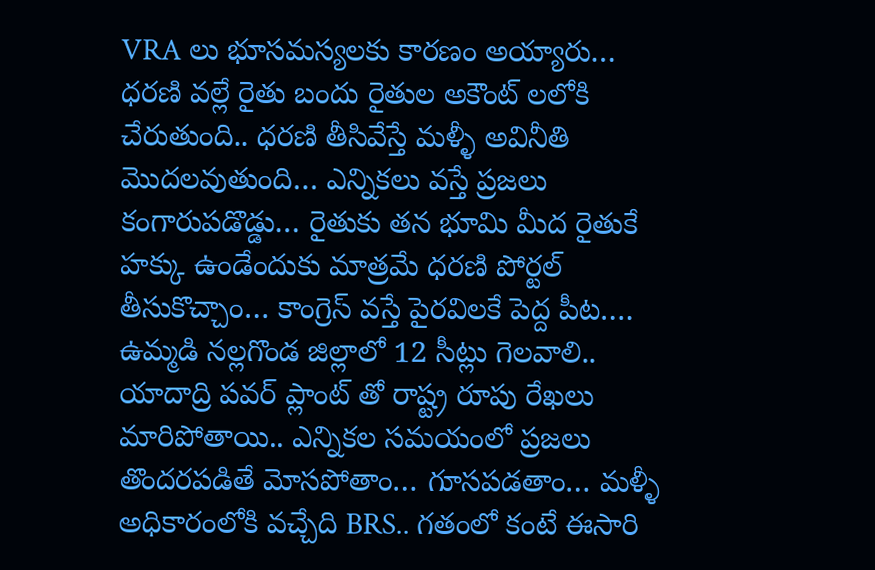VRA లు భూసమస్యలకు కారణం అయ్యారు… ధరణి వల్లే రైతు బందు రైతుల అకౌంట్ లలోకి చేరుతుంది.. ధరణి తీసివేస్తే మళ్ళీ అవినీతి మొదలవుతుంది… ఎన్నికలు వస్తే ప్రజలు కంగారుపడొడ్డు… రైతుకు తన భూమి మీద రైతుకే హక్కు ఉండేందుకు మాత్రమే ధరణి పోర్టల్ తీసుకొచ్చాం… కాంగ్రెస్ వస్తే పైరవిలకే పెద్ద పీట…. ఉమ్మడి నల్లగొండ జిల్లాలో 12 సీట్లు గెలవాలి.. యాదాద్రి పవర్ ప్లాంట్ తో రాష్ట్ర రూపు రేఖలు మారిపోతాయి.. ఎన్నికల సమయంలో ప్రజలు తొందరపడితే మోసపోతాం… గూసపడతాం… మళ్ళీ అధికారంలోకి వచ్చేది BRS.. గతంలో కంటే ఈసారి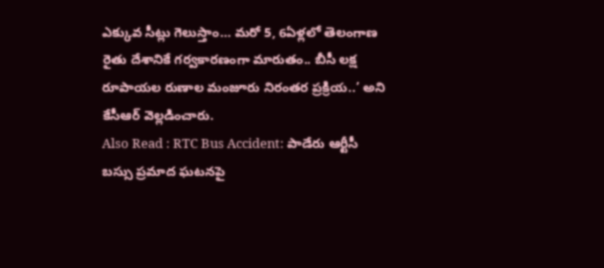ఎక్కువ సీట్లు గెలుస్తాం… మరో 5, 6ఏళ్లలో తెలంగాణ రైతు దేశానికే గర్వకారణంగా మారుతం.. బీసీ లక్ష రూపాయల రుణాల మంజూరు నిరంతర ప్రక్రియ..’ అని కేసీఆర్ వెల్లడించారు.
Also Read : RTC Bus Accident: పాడేరు ఆర్టీసీ బస్సు ప్రమాద ఘటనపై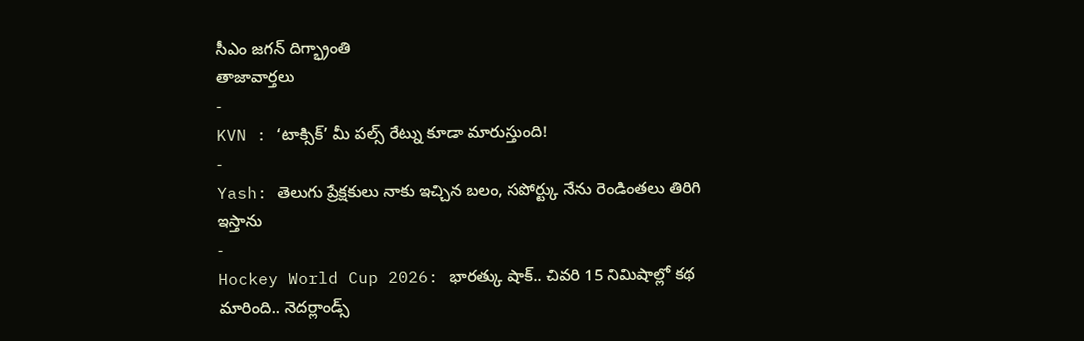సీఎం జగన్ దిగ్భ్రాంతి
తాజావార్తలు
-
KVN : ‘టాక్సిక్’ మీ పల్స్ రేట్ను కూడా మారుస్తుంది!
-
Yash: తెలుగు ప్రేక్షకులు నాకు ఇచ్చిన బలం, సపోర్ట్కు నేను రెండింతలు తిరిగి ఇస్తాను
-
Hockey World Cup 2026: భారత్కు షాక్.. చివరి 15 నిమిషాల్లో కథ మారింది.. నెదర్లాండ్స్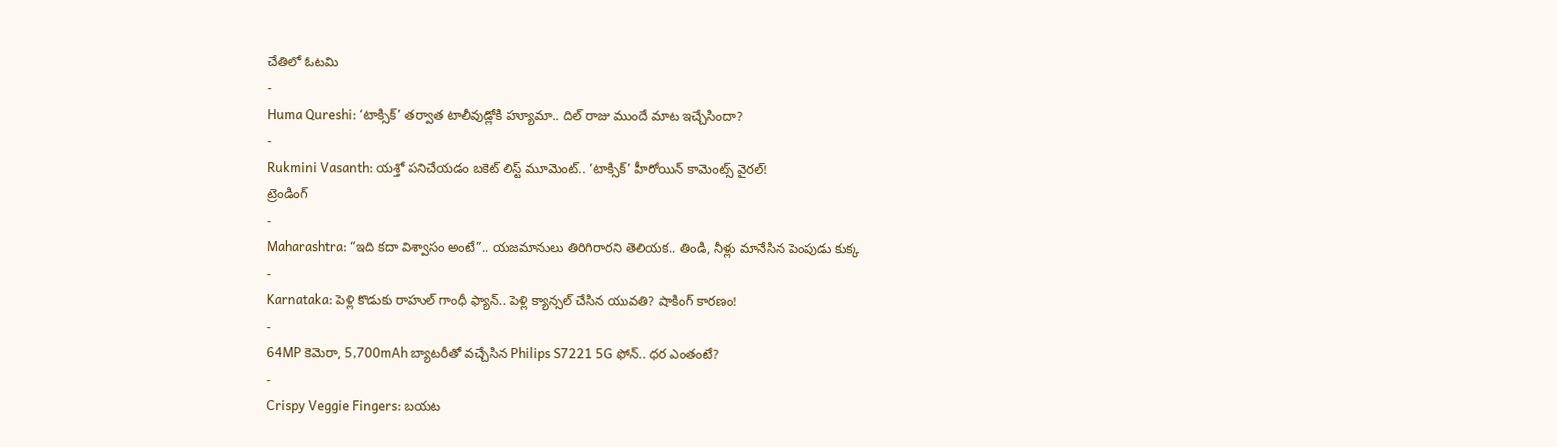చేతిలో ఓటమి
-
Huma Qureshi: ‘టాక్సిక్’ తర్వాత టాలీవుడ్లోకి హ్యూమా.. దిల్ రాజు ముందే మాట ఇచ్చేసిందా?
-
Rukmini Vasanth: యశ్తో పనిచేయడం బకెట్ లిస్ట్ మూమెంట్.. ‘టాక్సిక్’ హీరోయిన్ కామెంట్స్ వైరల్!
ట్రెండింగ్
-
Maharashtra: “ఇది కదా విశ్వాసం అంటే”.. యజమానులు తిరిగిరారని తెలియక.. తిండి, నీళ్లు మానేసిన పెంపుడు కుక్క
-
Karnataka: పెళ్లి కొడుకు రాహుల్ గాంధీ ఫ్యాన్.. పెళ్లి క్యాన్సల్ చేసిన యువతి? షాకింగ్ కారణం!
-
64MP కెమెరా, 5,700mAh బ్యాటరీతో వచ్చేసిన Philips S7221 5G ఫోన్.. ధర ఎంతంటే?
-
Crispy Veggie Fingers: బయట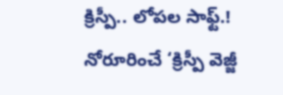క్రిస్పీ.. లోపల సాఫ్ట్.! నోరూరించే ‘క్రిస్పీ వెజ్జీ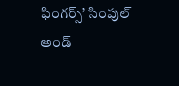ఫింగర్స్’ సింపుల్ అండ్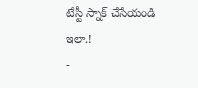టేస్టీ స్నాక్ చేసేయండి ఇలా.!
-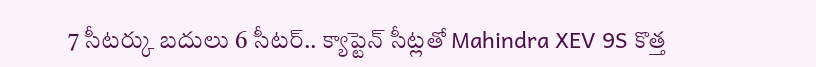7 సీటర్కు బదులు 6 సీటర్.. క్యాప్టెన్ సీట్లతో Mahindra XEV 9S కొత్త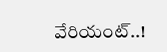వేరియంట్..!